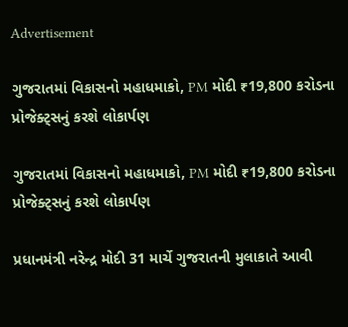Advertisement

ગુજરાતમાં વિકાસનો મહાધમાકો, PM મોદી ₹19,800 કરોડના પ્રોજેક્ટ્સનું કરશે લોકાર્પણ

ગુજરાતમાં વિકાસનો મહાધમાકો, PM મોદી ₹19,800 કરોડના પ્રોજેક્ટ્સનું કરશે લોકાર્પણ

પ્રધાનમંત્રી નરેન્દ્ર મોદી 31 માર્ચે ગુજરાતની મુલાકાતે આવી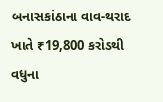બનાસકાંઠાના વાવ-થરાદ ખાતે ₹19,800 કરોડથી વધુના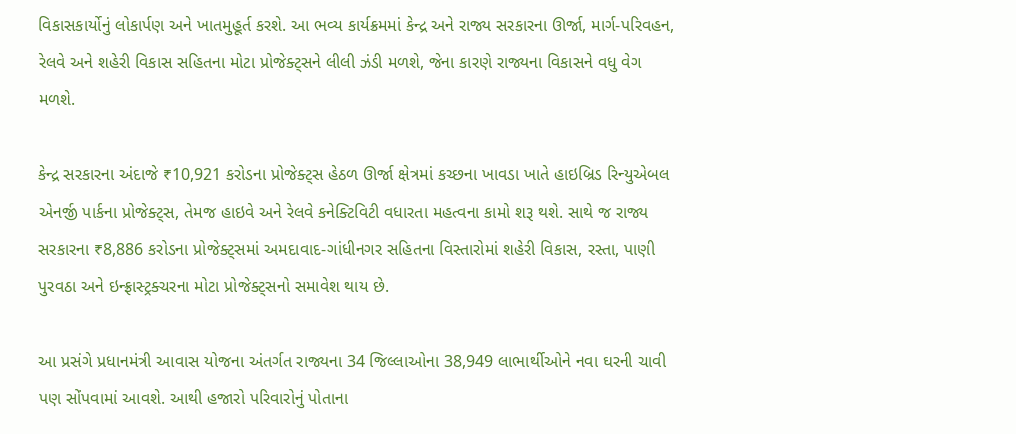વિકાસકાર્યોનું લોકાર્પણ અને ખાતમુહૂર્ત કરશે. આ ભવ્ય કાર્યક્રમમાં કેન્દ્ર અને રાજ્ય સરકારના ઊર્જા, માર્ગ-પરિવહન, રેલવે અને શહેરી વિકાસ સહિતના મોટા પ્રોજેક્ટ્સને લીલી ઝંડી મળશે, જેના કારણે રાજ્યના વિકાસને વધુ વેગ મળશે.

કેન્દ્ર સરકારના અંદાજે ₹10,921 કરોડના પ્રોજેક્ટ્સ હેઠળ ઊર્જા ક્ષેત્રમાં કચ્છના ખાવડા ખાતે હાઇબ્રિડ રિન્યુએબલ એનર્જી પાર્કના પ્રોજેક્ટ્સ, તેમજ હાઇવે અને રેલવે કનેક્ટિવિટી વધારતા મહત્વના કામો શરૂ થશે. સાથે જ રાજ્ય સરકારના ₹8,886 કરોડના પ્રોજેક્ટ્સમાં અમદાવાદ-ગાંધીનગર સહિતના વિસ્તારોમાં શહેરી વિકાસ, રસ્તા, પાણી પુરવઠા અને ઇન્ફ્રાસ્ટ્રક્ચરના મોટા પ્રોજેક્ટ્સનો સમાવેશ થાય છે.

આ પ્રસંગે પ્રધાનમંત્રી આવાસ યોજના અંતર્ગત રાજ્યના 34 જિલ્લાઓના 38,949 લાભાર્થીઓને નવા ઘરની ચાવી પણ સોંપવામાં આવશે. આથી હજારો પરિવારોનું પોતાના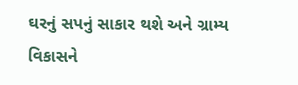ઘરનું સપનું સાકાર થશે અને ગ્રામ્ય વિકાસને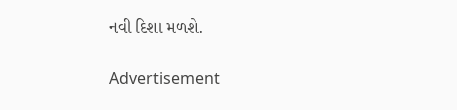નવી દિશા મળશે.

Advertisement